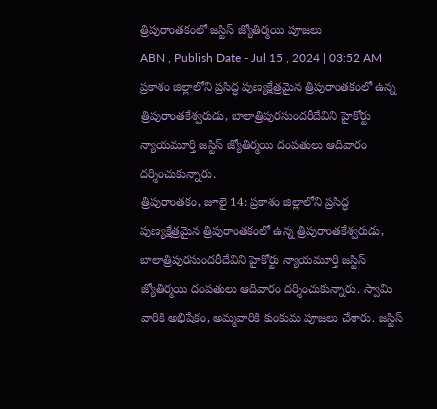త్రిపురాంతకంలో జస్టిస్ జ్యోతిర్మయి పూజలు
ABN , Publish Date - Jul 15 , 2024 | 03:52 AM
ప్రకాశం జిల్లాలోని ప్రసిద్ధ పుణ్యక్షేత్రమైన త్రిపురాంతకంలో ఉన్న త్రిపురాంతకేశ్వరుడు, బాలాత్రిపురసుందరీదేవిని హైకోర్టు న్యాయమూర్తి జస్టిస్ జ్యోతిర్మయి దంపతులు ఆదివారం దర్శించుకున్నారు.
త్రిపురాంతకం, జూలై 14: ప్రకాశం జిల్లాలోని ప్రసిద్ధ పుణ్యక్షేత్రమైన త్రిపురాంతకంలో ఉన్న త్రిపురాంతకేశ్వరుడు, బాలాత్రిపురసుందరీదేవిని హైకోర్టు న్యాయమూర్తి జస్టిస్ జ్యోతిర్మయి దంపతులు ఆదివారం దర్శించుకున్నారు. స్వామి వారికి అభిషేకం, అమ్మవారికి కుంకుమ పూజలు చేశారు. జస్టిస్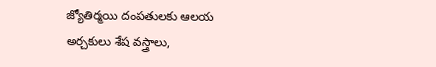జ్యోతిర్మయి దంపతులకు ఆలయ అర్చకులు శేష వస్త్రాలు,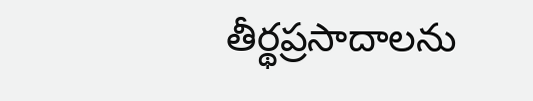తీర్థప్రసాదాలను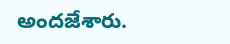అందజేశారు.